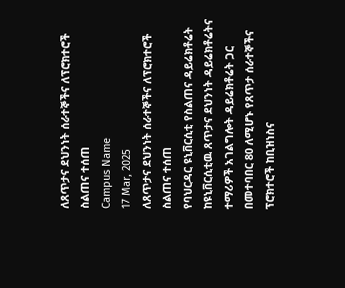ለጸጥታና ደህንነት ሰራተኞችና ለፕሮክተሮች ስልጠና ተሰጠ
Campus Name
17 Mar, 2025
ለጸጥታና ደህንነት ሰራተኞችና ለፕሮክተሮች ስልጠና ተሰጠ
የባህርዳር ዩኒቨርሲቲ የስልጠና ዳይሬክቶሬት ከዩኒቨርሲቲዉ ጸጥታና ደህንነት ዳይሬክቶሬትና ተማሪዎች አገልግሎት ዳይሬክቶሬት ጋር በመተባበር 80 ለሚሆኑ የጸጥታ ሰራተኞችና ፕሮክተሮች ከቢዝነስና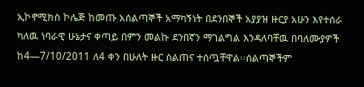ኢኮኖሚክስ ኮሌጅ ከመጡ አሰልጣኞች አማካኝነት በደንበኞች አያያዝ ዙርያ አሁን እየተሰራ ካለዉ ነባራዊ ሁኔታና ቀጣይ በምን መልኩ ደንበኛን ማገልግል እንዳለባቸዉ በባለሙያዎች ከ4—7/10/2011 ለ4 ቀን በሁለት ዙር ስልጠና ተሰጧቸዋል፡፡ሰልጣኞችም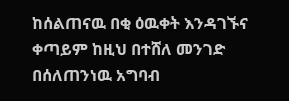ከሰልጠናዉ በቂ ዕዉቀት እንዳገኙና ቀጣይም ከዚህ በተሸለ መንገድ በሰለጠንነዉ አግባብ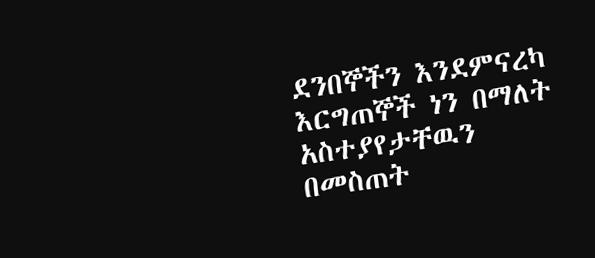ደንበኞችን እንደምናረካ እርግጠኞች ነን በማለት አስተያየታቸዉን በመስጠት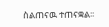ስልጠናዉ ተጠናቋል፡፡